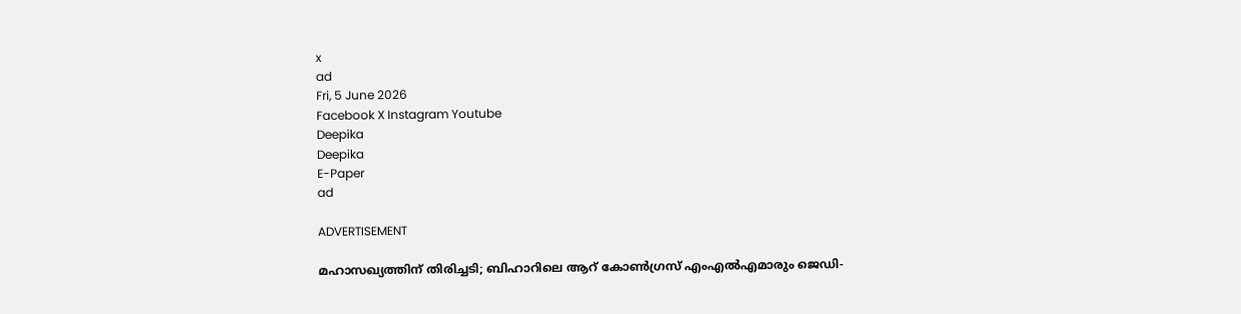x
ad
Fri, 5 June 2026
Facebook X Instagram Youtube
Deepika
Deepika
E-Paper
ad

ADVERTISEMENT

മഹാസഖ്യത്തിന് തിരിച്ചടി; ബിഹാറിലെ ആറ് കോൺഗ്രസ് എംഎൽഎമാരും ജെഡി-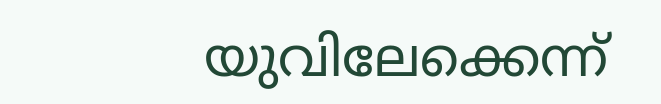യുവിലേക്കെന്ന്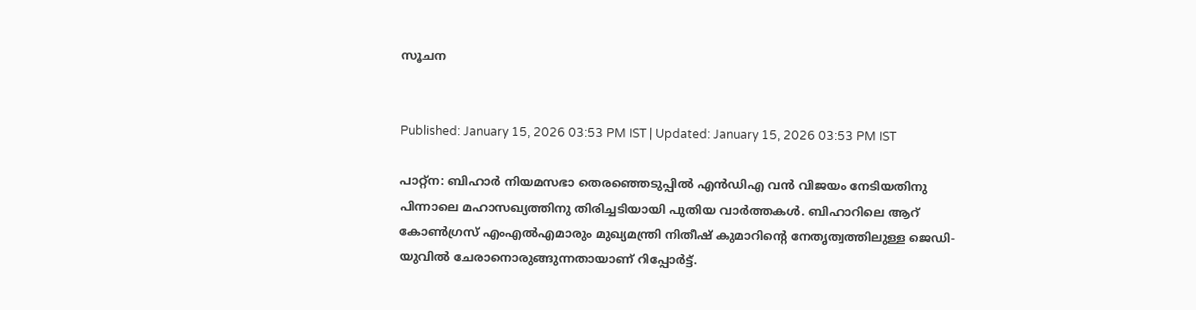സൂചന


Published: January 15, 2026 03:53 PM IST | Updated: January 15, 2026 03:53 PM IST

പാറ്റ്ന: ബിഹാർ നിയമസഭാ തെരഞ്ഞെടുപ്പിൽ എൻഡിഎ വൻ വിജയം നേടിയതിനു പിന്നാലെ മഹാസഖ്യത്തിനു തിരിച്ചടിയായി പുതിയ വാർത്തകൾ. ബിഹാറിലെ ആറ് കോൺഗ്രസ് എംഎൽഎമാരും മുഖ്യമന്ത്രി നിതീഷ് കുമാറിന്‍റെ നേതൃത്വത്തിലുള്ള ജെഡി-യുവിൽ ചേരാനൊരുങ്ങുന്നതായാണ് റിപ്പോർട്ട്.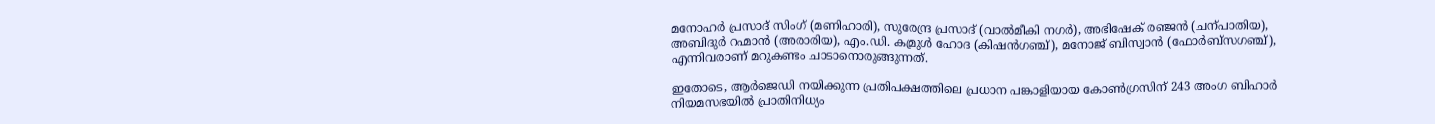മനോഹർ പ്രസാദ് സിംഗ് (മണിഹാരി), സുരേന്ദ്ര പ്രസാദ് (വാൽമീകി നഗർ), അഭിഷേക് രഞ്ജൻ (ചന്പാതിയ), അബിദുർ റഹ്മാൻ (അരാരിയ), എം.ഡി. കമ്രുൾ ഹോദ (കിഷൻഗഞ്ച്), മനോജ് ബിസ്വാൻ (ഫോർബ്സഗഞ്ച്), എന്നിവരാണ് മറുകണ്ടം ചാടാനൊരുങ്ങുന്നത്.

ഇതോടെ, ആർജെഡി നയിക്കുന്ന പ്രതിപക്ഷത്തിലെ പ്രധാന പങ്കാളിയായ കോൺഗ്രസിന് 243 അംഗ ബിഹാർ നിയമസഭയിൽ പ്രാതിനിധ്യം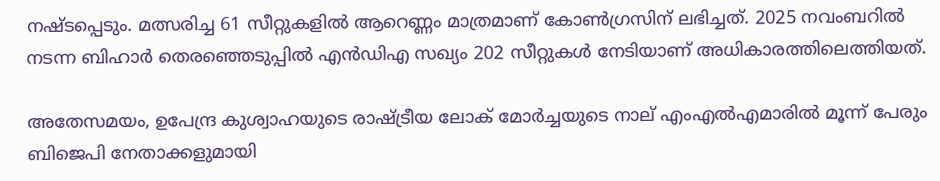നഷ്ടപ്പെടും. മത്സരിച്ച 61 സീറ്റുകളിൽ ആറെണ്ണം മാത്രമാണ് കോൺഗ്രസിന് ലഭിച്ചത്. 2025 നവംബറിൽ നടന്ന ബിഹാർ തെരഞ്ഞെടുപ്പിൽ എൻഡിഎ സഖ്യം 202 സീറ്റുകൾ നേടിയാണ് അധികാരത്തിലെത്തിയത്.

അതേസമയം, ഉപേന്ദ്ര കുശ്വാഹയുടെ രാഷ്ട്രീയ ലോക് മോർച്ചയുടെ നാല് എംഎൽഎമാരിൽ മൂന്ന് പേരും ബിജെപി നേതാക്കളുമായി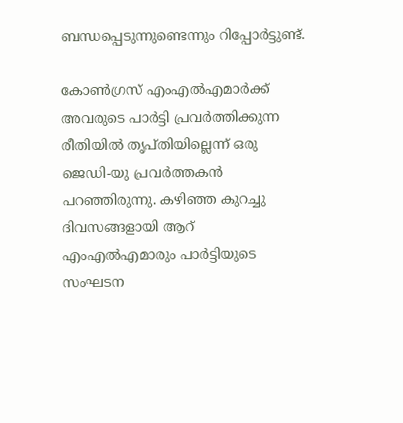ബന്ധപ്പെടുന്നുണ്ടെന്നും റിപ്പോർട്ടുണ്ട്.

കോൺഗ്രസ് എംഎൽഎമാർക്ക് അവരുടെ പാർട്ടി പ്രവർത്തിക്കുന്ന രീതിയിൽ തൃപ്തിയില്ലെന്ന് ഒരു ജെഡി-യു പ്രവർത്തകൻ പറഞ്ഞിരുന്നു. കഴിഞ്ഞ കുറച്ചു ദിവസങ്ങളായി ആറ് എംഎൽഎമാരും പാർട്ടിയുടെ സംഘടന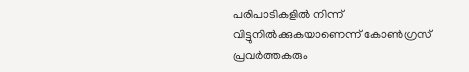പരിപാടികളിൽ നിന്ന് വിട്ടുനിൽക്കുകയാണെന്ന് കോൺഗ്രസ് പ്രവർത്തകരും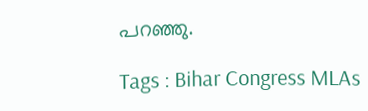പറഞ്ഞു.

Tags : Bihar Congress MLAs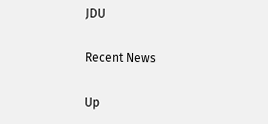JDU

Recent News

Up